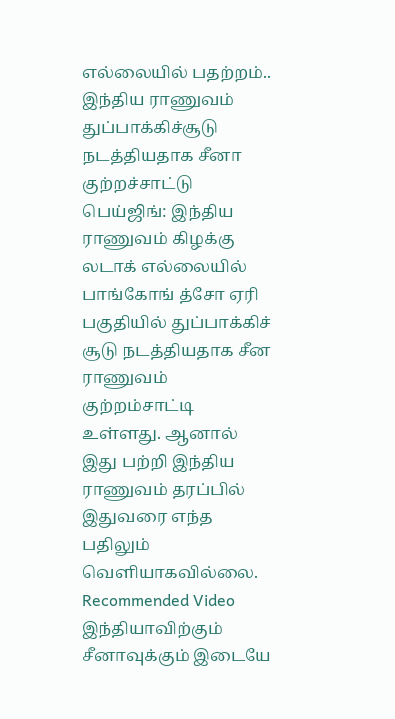எல்லையில் பதற்றம்.. இந்திய ராணுவம் துப்பாக்கிச்சூடு நடத்தியதாக சீனா குற்றச்சாட்டு
பெய்ஜிங்: இந்திய ராணுவம் கிழக்கு லடாக் எல்லையில் பாங்கோங் த்சோ ஏரி பகுதியில் துப்பாக்கிச் சூடு நடத்தியதாக சீன ராணுவம் குற்றம்சாட்டி உள்ளது. ஆனால் இது பற்றி இந்திய ராணுவம் தரப்பில் இதுவரை எந்த பதிலும் வெளியாகவில்லை.
Recommended Video
இந்தியாவிற்கும் சீனாவுக்கும் இடையே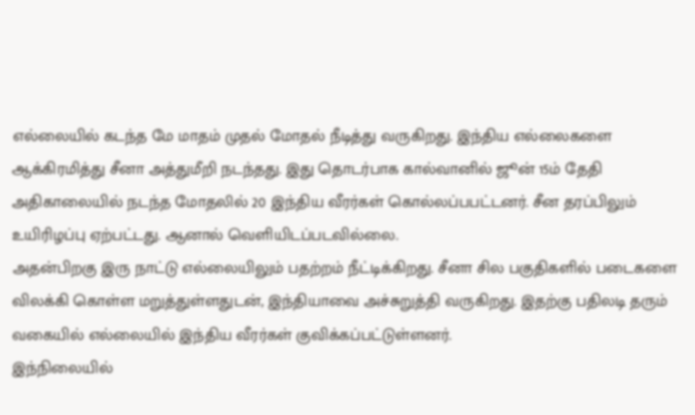எல்லையில் கடந்த மே மாதம் முதல் மோதல் நீடித்து வருகிறது. இந்திய எல்லைகளை ஆக்கிரமித்து சீனா அத்துமீறி நடந்தது. இது தொடர்பாக கால்வானில் ஜூன் 15ம் தேதி அதிகாலையில் நடந்த மோதலில் 20 இந்திய வீரர்கள் கொல்லப்பபட்டனர். சீன தரப்பிலும் உயிரிழப்பு ஏற்பட்டது. ஆனால் வெளியிடப்படவில்லை.
அதன்பிறகு இரு நாட்டு எல்லையிலும் பதற்றம் நீட்டிக்கிறது. சீனா சில பகுதிகளில் படைகளை விலக்கி கொள்ள மறுத்துள்ளதுடன், இந்தியாவை அச்சுறுத்தி வருகிறது. இதற்கு பதிலடி தரும் வகையில் எல்லையில் இந்திய வீரர்கள் குவிக்கப்பட்டுள்ளனர்.
இந்நிலையில்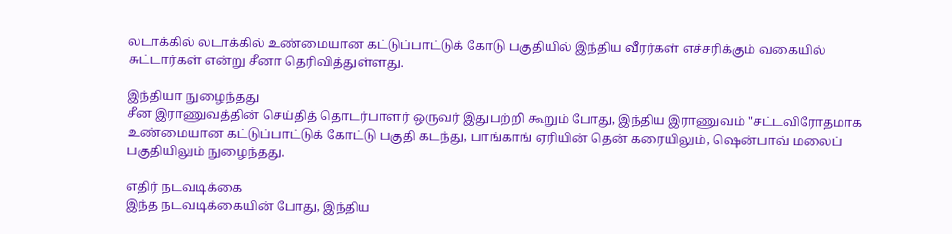லடாக்கில் லடாக்கில் உண்மையான கட்டுப்பாட்டுக் கோடு பகுதியில் இந்திய வீரர்கள் எச்சரிக்கும் வகையில் சுட்டார்கள் என்று சீனா தெரிவித்துள்ளது.

இந்தியா நுழைந்தது
சீன இராணுவத்தின் செய்தித் தொடர்பாளர் ஒருவர் இதுபற்றி கூறும் போது, இந்திய இராணுவம் "சட்டவிரோதமாக உண்மையான கட்டுப்பாட்டுக் கோட்டு பகுதி கடந்து, பாங்காங் ஏரியின் தென் கரையிலும், ஷென்பாவ் மலைப் பகுதியிலும் நுழைந்தது.

எதிர் நடவடிக்கை
இந்த நடவடிக்கையின் போது, இந்திய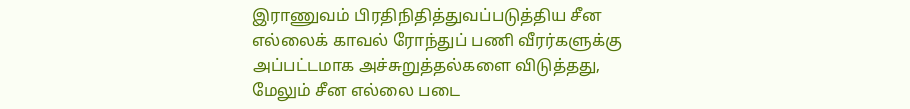இராணுவம் பிரதிநிதித்துவப்படுத்திய சீன எல்லைக் காவல் ரோந்துப் பணி வீரர்களுக்கு அப்பட்டமாக அச்சுறுத்தல்களை விடுத்தது, மேலும் சீன எல்லை படை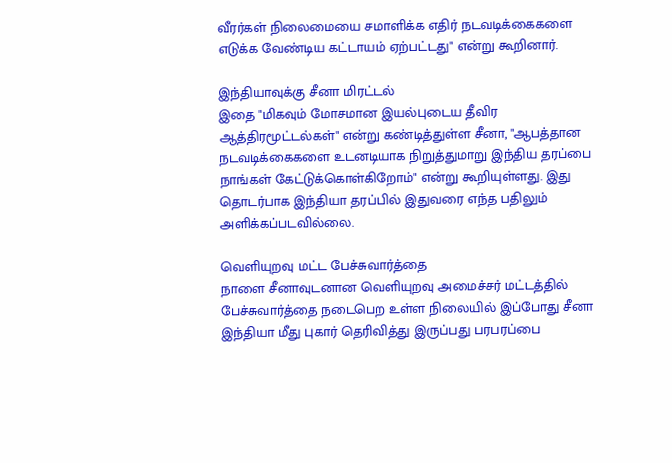வீரர்கள் நிலைமையை சமாளிக்க எதிர் நடவடிக்கைகளை எடுக்க வேண்டிய கட்டாயம் ஏற்பட்டது" என்று கூறினார்.

இந்தியாவுக்கு சீனா மிரட்டல்
இதை "மிகவும் மோசமான இயல்புடைய தீவிர ஆத்திரமூட்டல்கள்" என்று கண்டித்துள்ள சீனா, "ஆபத்தான நடவடிக்கைகளை உடனடியாக நிறுத்துமாறு இந்திய தரப்பை நாங்கள் கேட்டுக்கொள்கிறோம்" என்று கூறியுள்ளது. இது தொடர்பாக இந்தியா தரப்பில் இதுவரை எந்த பதிலும் அளிக்கப்படவில்லை.

வெளியுறவு மட்ட பேச்சுவார்த்தை
நாளை சீனாவுடனான வெளியுறவு அமைச்சர் மட்டத்தில் பேச்சுவார்த்தை நடைபெற உள்ள நிலையில் இப்போது சீனா இந்தியா மீது புகார் தெரிவித்து இருப்பது பரபரப்பை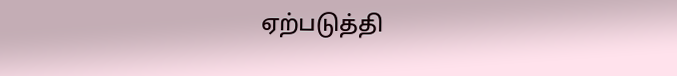ஏற்படுத்தி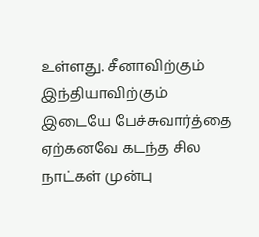உள்ளது. சீனாவிற்கும் இந்தியாவிற்கும் இடையே பேச்சுவார்த்தை ஏற்கனவே கடந்த சில நாட்கள் முன்பு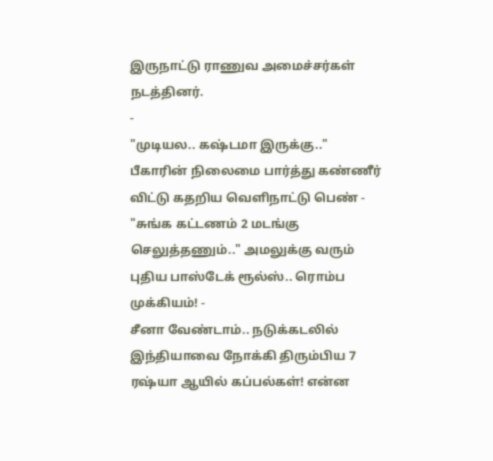இருநாட்டு ராணுவ அமைச்சர்கள் நடத்தினர்.
-
"முடியல.. கஷ்டமா இருக்கு.." பீகாரின் நிலைமை பார்த்து கண்ணீர் விட்டு கதறிய வெளிநாட்டு பெண் -
"சுங்க கட்டணம் 2 மடங்கு செலுத்தணும்.." அமலுக்கு வரும் புதிய பாஸ்டேக் ரூல்ஸ்.. ரொம்ப முக்கியம்! -
சீனா வேண்டாம்.. நடுக்கடலில் இந்தியாவை நோக்கி திரும்பிய 7 ரஷ்யா ஆயில் கப்பல்கள்! என்ன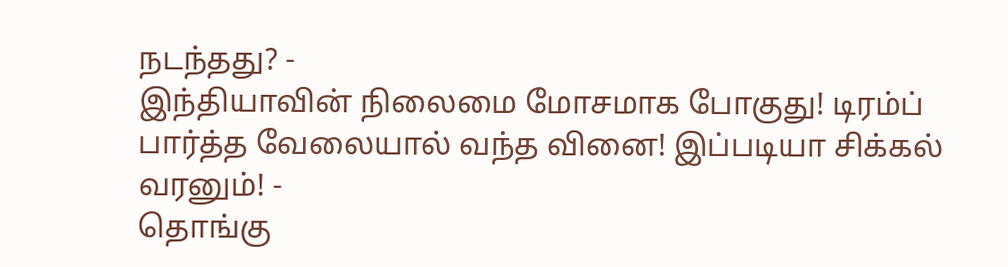நடந்தது? -
இந்தியாவின் நிலைமை மோசமாக போகுது! டிரம்ப் பார்த்த வேலையால் வந்த வினை! இப்படியா சிக்கல் வரனும்! -
தொங்கு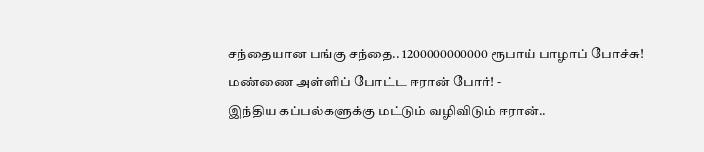சந்தையான பங்கு சந்தை.. 1200000000000 ரூபாய் பாழாப் போச்சு! மண்ணை அள்ளிப் போட்ட ஈரான் போர்! -
இந்திய கப்பல்களுக்கு மட்டும் வழிவிடும் ஈரான்..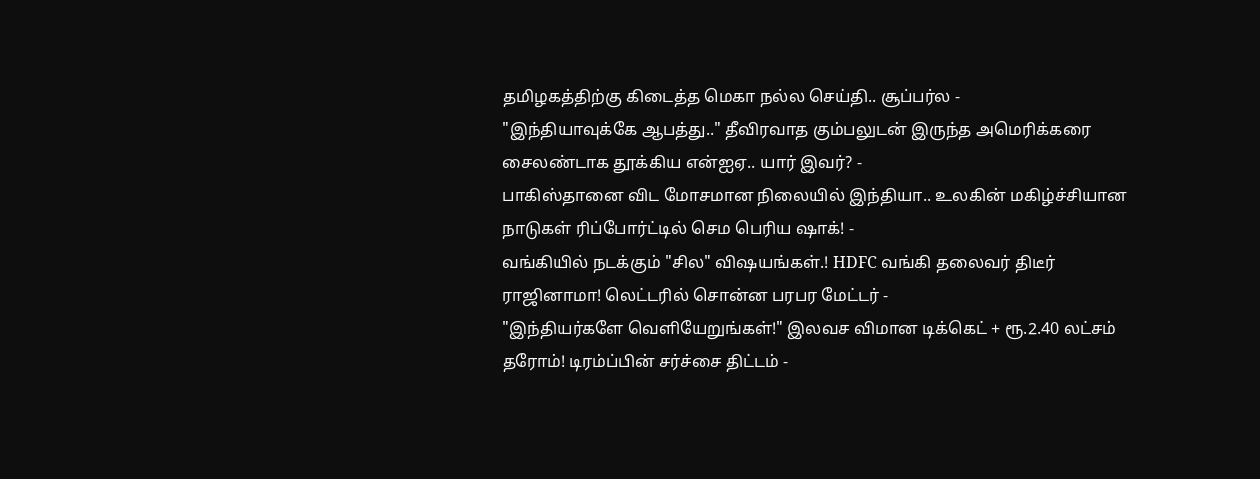தமிழகத்திற்கு கிடைத்த மெகா நல்ல செய்தி.. சூப்பர்ல -
"இந்தியாவுக்கே ஆபத்து.." தீவிரவாத கும்பலுடன் இருந்த அமெரிக்கரை சைலண்டாக தூக்கிய என்ஐஏ.. யார் இவர்? -
பாகிஸ்தானை விட மோசமான நிலையில் இந்தியா.. உலகின் மகிழ்ச்சியான நாடுகள் ரிப்போர்ட்டில் செம பெரிய ஷாக்! -
வங்கியில் நடக்கும் "சில" விஷயங்கள்.! HDFC வங்கி தலைவர் திடீர் ராஜினாமா! லெட்டரில் சொன்ன பரபர மேட்டர் -
"இந்தியர்களே வெளியேறுங்கள்!" இலவச விமான டிக்கெட் + ரூ.2.40 லட்சம் தரோம்! டிரம்ப்பின் சர்ச்சை திட்டம் -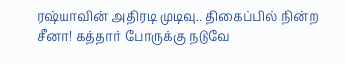ரஷ்யாவின் அதிரடி முடிவு.. திகைப்பில் நின்ற சீனா! கத்தார் போருக்கு நடுவே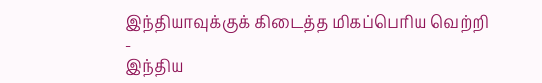இந்தியாவுக்குக் கிடைத்த மிகப்பெரிய வெற்றி -
இந்திய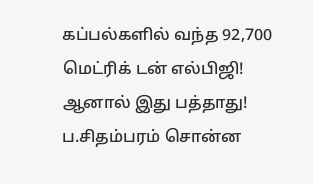கப்பல்களில் வந்த 92,700 மெட்ரிக் டன் எல்பிஜி! ஆனால் இது பத்தாது! ப.சிதம்பரம் சொன்ன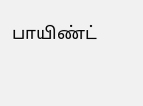பாயிண்ட்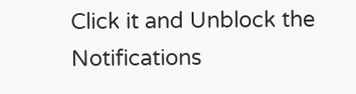Click it and Unblock the Notifications